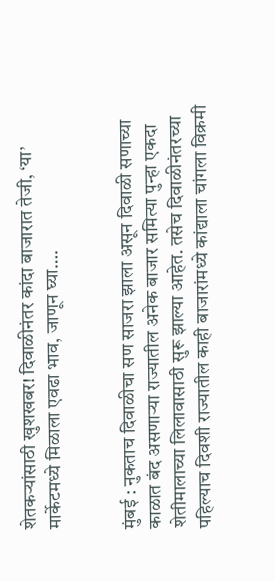शेतकऱ्यांसाठी खुशखबर! दिवाळीनंतर कांदा बाजारात तेजी, ‘या’ मार्केटमध्ये मिळाला एवढा भाव, जाणून घ्या….


मुंबई : नुकताच दिवाळीचा सण साजरा झाला असून दिवाळी सणाच्या काळात बंद असणाऱ्या राज्यातील अनेक बाजार समित्या पुन्हा एकदा शेतीमालाच्या लिलावासाठी सुरू झाल्या आहेत. तसेच दिवाळीनंतरच्या पहिल्याच दिवशी राज्यातील काही बाजारांमध्ये कांद्याला चांगला विक्रमी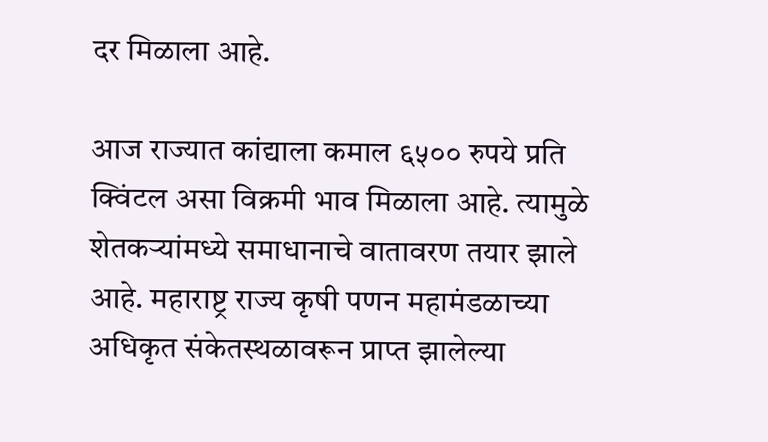दर मिळाला आहे.

आज राज्यात कांद्याला कमाल ६५०० रुपये प्रति क्विंटल असा विक्रमी भाव मिळाला आहे. त्यामुळे शेतकऱ्यांमध्ये समाधानाचे वातावरण तयार झाले आहे. महाराष्ट्र राज्य कृषी पणन महामंडळाच्या अधिकृत संकेतस्थळावरून प्राप्त झालेल्या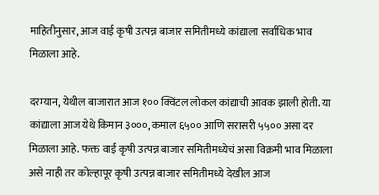माहितीनुसार, आज वाई कृषी उत्पन्न बाजार समितीमध्ये कांद्याला सर्वाधिक भाव मिळाला आहे.

दरम्यान, येथील बाजारात आज १०० क्विंटल लोकल कांद्याची आवक झाली होती. या कांद्याला आज येथे किमान ३०००, कमाल ६५०० आणि सरासरी ५५०० असा दर मिळाला आहे. फक्त वाई कृषी उत्पन्न बाजार समितीमध्येचं असा विक्रमी भाव मिळाला असे नाही तर कोल्हापूर कृषी उत्पन्न बाजार समितीमध्ये देखील आज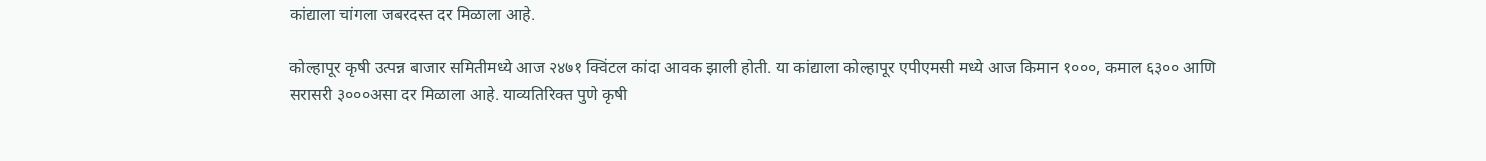कांद्याला चांगला जबरदस्त दर मिळाला आहे.

कोल्हापूर कृषी उत्पन्न बाजार समितीमध्ये आज २४७१ क्विंटल कांदा आवक झाली होती. या कांद्याला कोल्हापूर एपीएमसी मध्ये आज किमान १०००, कमाल ६३०० आणि सरासरी ३०००असा दर मिळाला आहे. याव्यतिरिक्त पुणे कृषी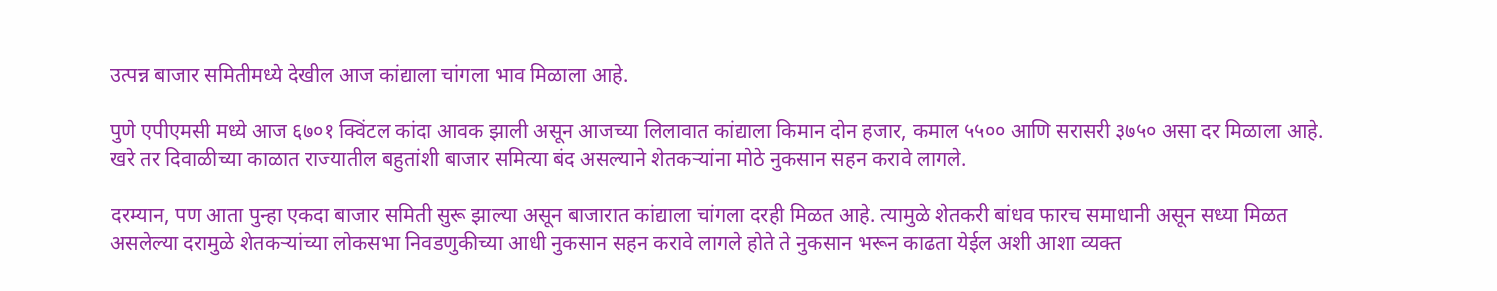उत्पन्न बाजार समितीमध्ये देखील आज कांद्याला चांगला भाव मिळाला आहे.

पुणे एपीएमसी मध्ये आज ६७०१ क्विंटल कांदा आवक झाली असून आजच्या लिलावात कांद्याला किमान दोन हजार, कमाल ५५०० आणि सरासरी ३७५० असा दर मिळाला आहे. खरे तर दिवाळीच्या काळात राज्यातील बहुतांशी बाजार समित्या बंद असल्याने शेतकऱ्यांना मोठे नुकसान सहन करावे लागले.

दरम्यान, पण आता पुन्हा एकदा बाजार समिती सुरू झाल्या असून बाजारात कांद्याला चांगला दरही मिळत आहे. त्यामुळे शेतकरी बांधव फारच समाधानी असून सध्या मिळत असलेल्या दरामुळे शेतकऱ्यांच्या लोकसभा निवडणुकीच्या आधी नुकसान सहन करावे लागले होते ते नुकसान भरून काढता येईल अशी आशा व्यक्त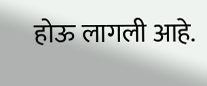होऊ लागली आहे.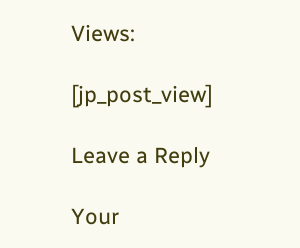Views:

[jp_post_view]

Leave a Reply

Your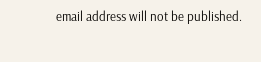email address will not be published.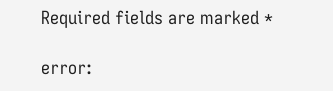Required fields are marked *

error: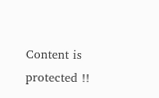Content is protected !!